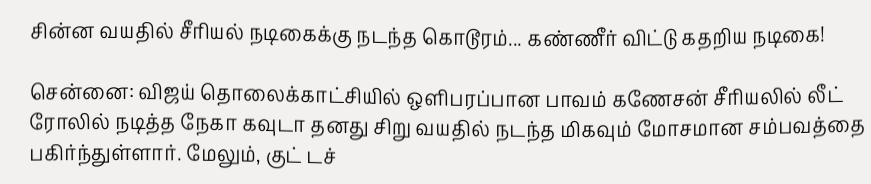சின்ன வயதில் சீரியல் நடிகைக்கு நடந்த கொடூரம்... கண்ணீர் விட்டு கதறிய நடிகை!

சென்னை: விஜய் தொலைக்காட்சியில் ஒளிபரப்பான பாவம் கணேசன் சீரியலில் லீட் ரோலில் நடித்த நேகா கவுடா தனது சிறு வயதில் நடந்த மிகவும் மோசமான சம்பவத்தை பகிர்ந்துள்ளார். மேலும், குட் டச்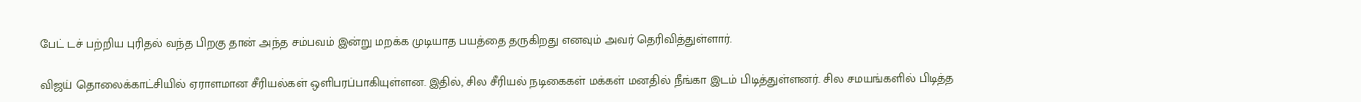பேட் டச் பற்றிய புரிதல் வந்த பிறகு தான் அந்த சம்பவம் இன்று மறக்க முடியாத பயத்தை தருகிறது எனவும் அவர் தெரிவித்துள்ளார்.

விஜய் தொலைக்காட்சியில் ஏராளமான சீரியல்கள் ஒளிபரப்பாகியுள்ளன. இதில், சில சீரியல் நடிகைகள் மக்கள் மனதில் நீங்கா இடம் பிடித்துள்ளனர். சில சமயங்களில் பிடித்த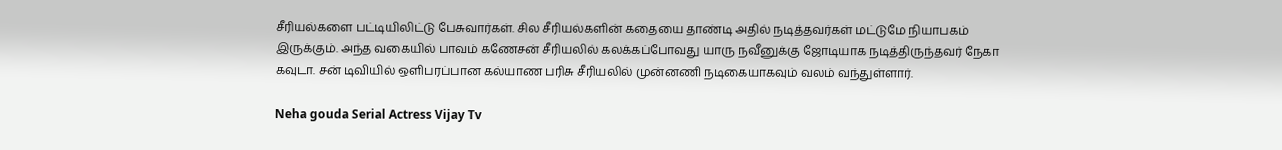சீரியல்களை பட்டியிலிட்டு பேசுவார்கள். சில சீரியல்களின் கதையை தாண்டி அதில் நடித்தவர்கள் மட்டுமே நியாபகம் இருக்கும். அந்த வகையில் பாவம் கணேசன் சீரியலில் கலக்கப்போவது யாரு நவீனுக்கு ஜோடியாக நடித்திருந்தவர் நேகா கவுடா. சன் டிவியில் ஒளிபரப்பான கல்யாண பரிசு சீரியலில் முன்னணி நடிகையாகவும் வலம் வந்துள்ளார்.

Neha gouda Serial Actress Vijay Tv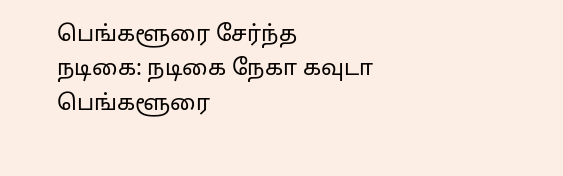பெங்களூரை சேர்ந்த நடிகை: நடிகை நேகா கவுடா பெங்களூரை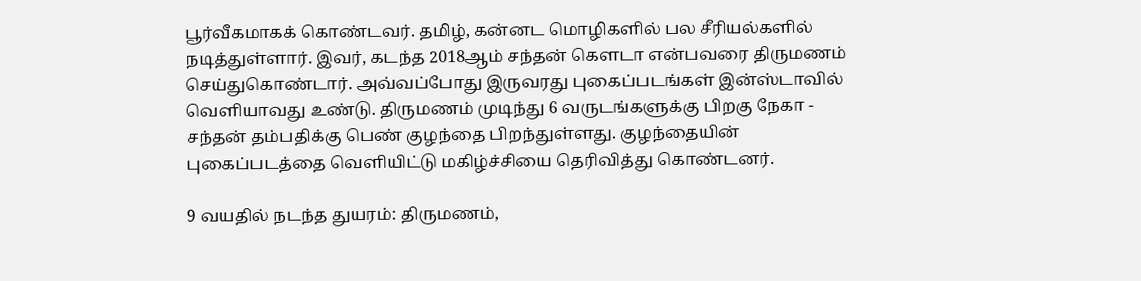பூர்வீகமாகக் கொண்டவர். தமிழ், கன்னட மொழிகளில் பல சீரியல்களில் நடித்துள்ளார். இவர், கடந்த 2018ஆம் சந்தன் கெளடா என்பவரை திருமணம் செய்துகொண்டார். அவ்வப்போது இருவரது புகைப்படங்கள் இன்ஸ்டாவில் வெளியாவது உண்டு. திருமணம் முடிந்து 6 வருடங்களுக்கு பிறகு நேகா - சந்தன் தம்பதிக்கு பெண் குழந்தை பிறந்துள்ளது. குழந்தையின் புகைப்படத்தை வெளியிட்டு மகிழ்ச்சியை தெரிவித்து கொண்டனர்.

9 வயதில் நடந்த துயரம்: திருமணம்,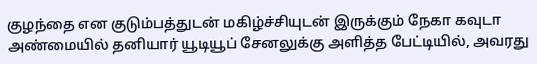குழந்தை என குடும்பத்துடன் மகிழ்ச்சியுடன் இருக்கும் நேகா கவுடா அண்மையில் தனியார் யூடியூப் சேனலுக்கு அளித்த பேட்டியில், அவரது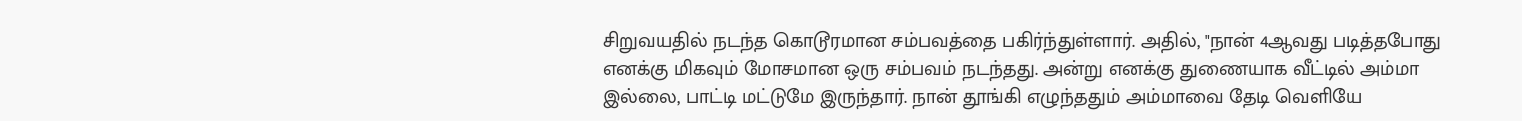சிறுவயதில் நடந்த கொடூரமான சம்பவத்தை பகிர்ந்துள்ளார். அதில், "நான் 4ஆவது படித்தபோது எனக்கு மிகவும் மோசமான ஒரு சம்பவம் நடந்தது. அன்று எனக்கு துணையாக வீட்டில் அம்மா இல்லை, பாட்டி மட்டுமே இருந்தார். நான் தூங்கி எழுந்ததும் அம்மாவை தேடி வெளியே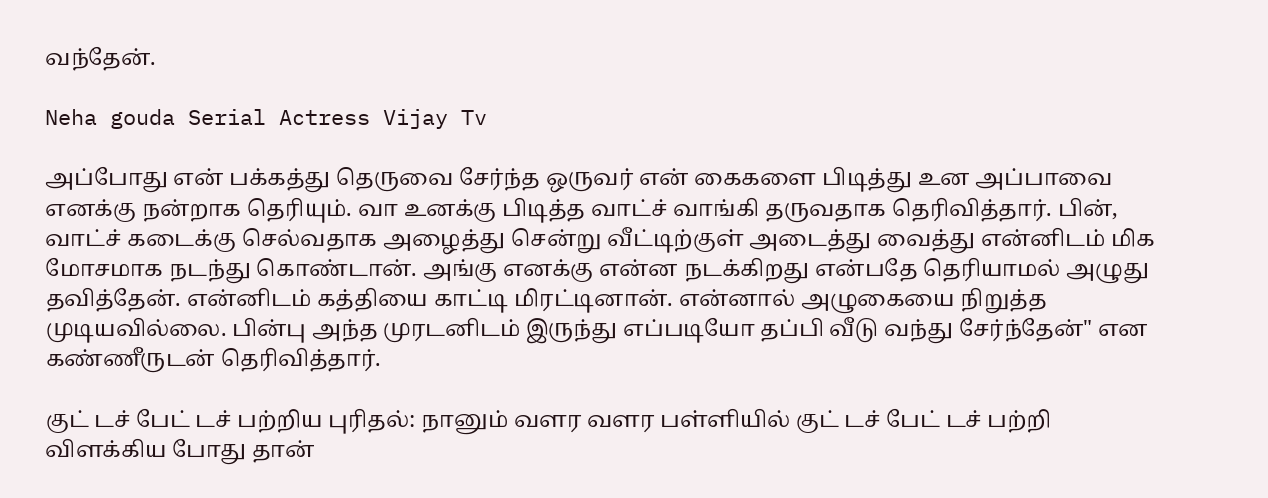வந்தேன்.

Neha gouda Serial Actress Vijay Tv

அப்போது என் பக்கத்து தெருவை சேர்ந்த ஒருவர் என் கைகளை பிடித்து உன அப்பாவை எனக்கு நன்றாக தெரியும். வா உனக்கு பிடித்த வாட்ச் வாங்கி தருவதாக தெரிவித்தார். பின், வாட்ச் கடைக்கு செல்வதாக அழைத்து சென்று வீட்டிற்குள் அடைத்து வைத்து என்னிடம் மிக மோசமாக நடந்து கொண்டான். அங்கு எனக்கு என்ன நடக்கிறது என்பதே தெரியாமல் அழுது தவித்தேன். என்னிடம் கத்தியை காட்டி மிரட்டினான். என்னால் அழுகையை நிறுத்த முடியவில்லை. பின்பு அந்த முரடனிடம் இருந்து எப்படியோ தப்பி வீடு வந்து சேர்ந்தேன்" என கண்ணீருடன் தெரிவித்தார்.

குட் டச் பேட் டச் பற்றிய புரிதல்: நானும் வளர வளர பள்ளியில் குட் டச் பேட் டச் பற்றி விளக்கிய போது தான்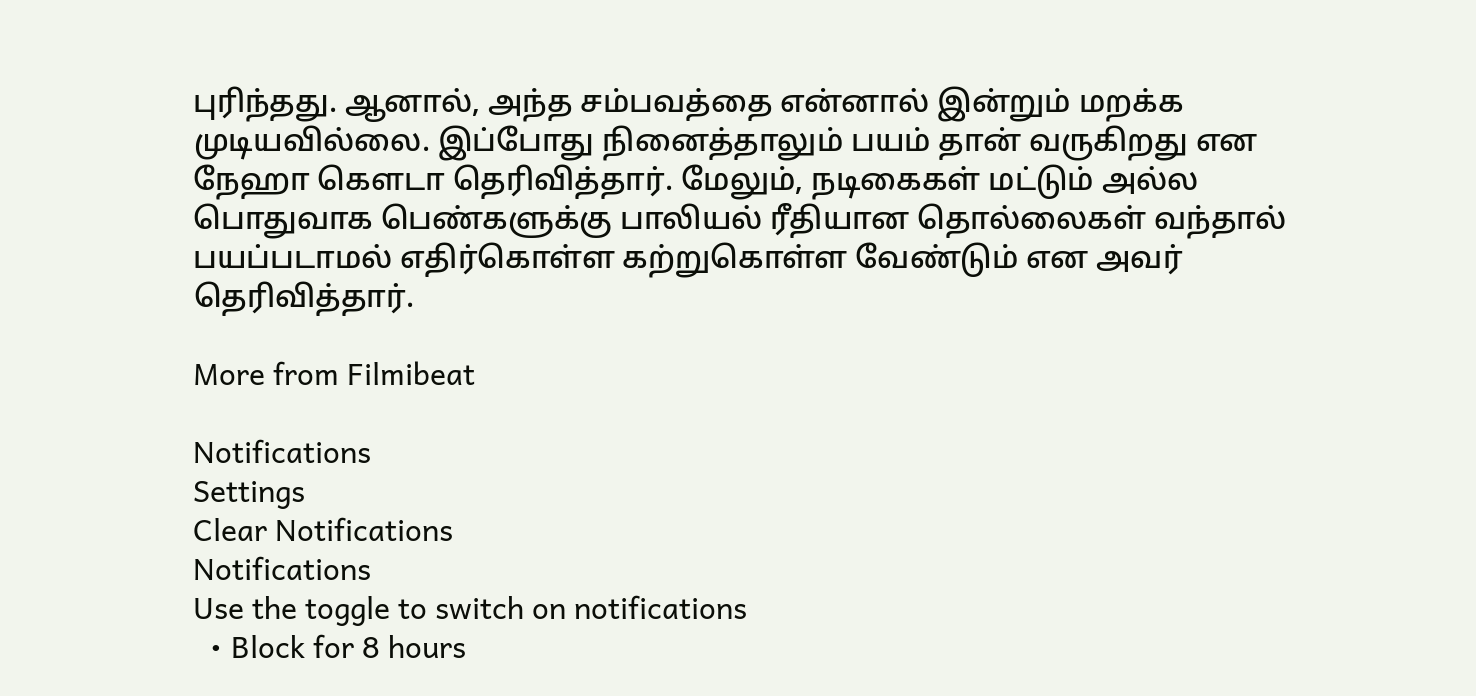புரிந்தது. ஆனால், அந்த சம்பவத்தை என்னால் இன்றும் மறக்க முடியவில்லை. இப்போது நினைத்தாலும் பயம் தான் வருகிறது என நேஹா கெளடா தெரிவித்தார். மேலும், நடிகைகள் மட்டும் அல்ல பொதுவாக பெண்களுக்கு பாலியல் ரீதியான தொல்லைகள் வந்தால் பயப்படாமல் எதிர்கொள்ள கற்றுகொள்ள வேண்டும் என அவர் தெரிவித்தார்.

More from Filmibeat

Notifications
Settings
Clear Notifications
Notifications
Use the toggle to switch on notifications
  • Block for 8 hours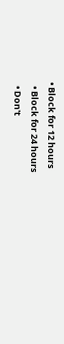• Block for 12 hours
  • Block for 24 hours
  • Don't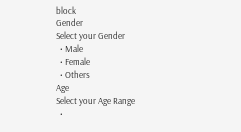block
Gender
Select your Gender
  • Male
  • Female
  • Others
Age
Select your Age Range
  •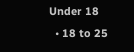Under 18
  • 18 to 25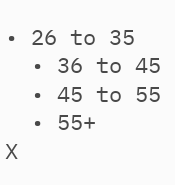• 26 to 35
  • 36 to 45
  • 45 to 55
  • 55+
X